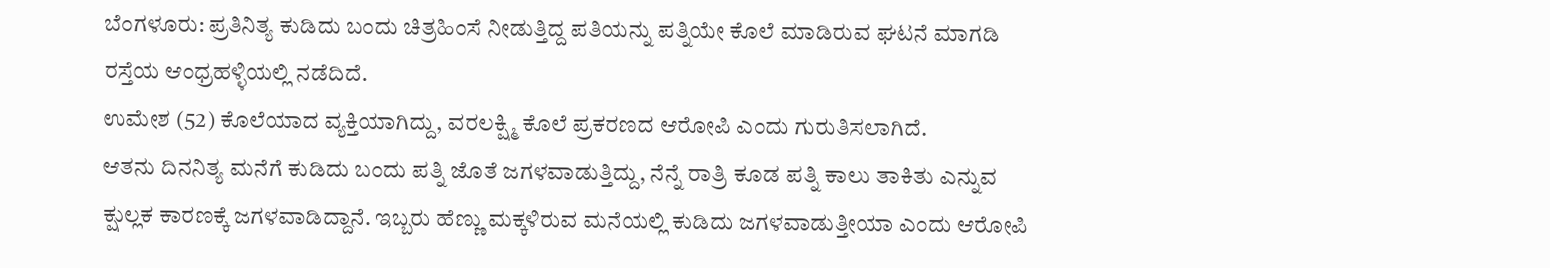ಬೆಂಗಳೂರು: ಪ್ರತಿನಿತ್ಯ ಕುಡಿದು ಬಂದು ಚಿತ್ರಹಿಂಸೆ ನೀಡುತ್ತಿದ್ದ ಪತಿಯನ್ನು ಪತ್ನಿಯೇ ಕೊಲೆ ಮಾಡಿರುವ ಘಟನೆ ಮಾಗಡಿ ರಸ್ತೆಯ ಆಂಧ್ರಹಳ್ಳಿಯಲ್ಲಿ ನಡೆದಿದೆ.
ಉಮೇಶ (52) ಕೊಲೆಯಾದ ವ್ಯಕ್ತಿಯಾಗಿದ್ದು, ವರಲಕ್ಷ್ಮಿ ಕೊಲೆ ಪ್ರಕರಣದ ಆರೋಪಿ ಎಂದು ಗುರುತಿಸಲಾಗಿದೆ.
ಆತನು ದಿನನಿತ್ಯ ಮನೆಗೆ ಕುಡಿದು ಬಂದು ಪತ್ನಿ ಜೊತೆ ಜಗಳವಾಡುತ್ತಿದ್ದು, ನೆನ್ನೆ ರಾತ್ರಿ ಕೂಡ ಪತ್ನಿ ಕಾಲು ತಾಕಿತು ಎನ್ನುವ ಕ್ಷುಲ್ಲಕ ಕಾರಣಕ್ಕೆ ಜಗಳವಾಡಿದ್ದಾನೆ. ಇಬ್ಬರು ಹೆಣ್ಣು ಮಕ್ಕಳಿರುವ ಮನೆಯಲ್ಲಿ ಕುಡಿದು ಜಗಳವಾಡುತ್ತೀಯಾ ಎಂದು ಆರೋಪಿ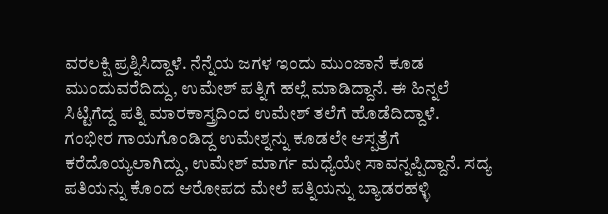ವರಲಕ್ಷಿ ಪ್ರಶ್ನಿಸಿದ್ದಾಳೆ. ನೆನ್ನೆಯ ಜಗಳ ಇಂದು ಮುಂಜಾನೆ ಕೂಡ ಮುಂದುವರೆದಿದ್ದು, ಉಮೇಶ್ ಪತ್ನಿಗೆ ಹಲ್ಲೆ ಮಾಡಿದ್ದಾನೆ. ಈ ಹಿನ್ನಲೆ ಸಿಟ್ಟಿಗೆದ್ದ ಪತ್ನಿ ಮಾರಕಾಸ್ತ್ರದಿಂದ ಉಮೇಶ್ ತಲೆಗೆ ಹೊಡೆದಿದ್ದಾಳೆ.
ಗಂಭೀರ ಗಾಯಗೊಂಡಿದ್ದ ಉಮೇಶ್ನನ್ನು ಕೂಡಲೇ ಆಸ್ಪತ್ರೆಗೆ ಕರೆದೊಯ್ಯಲಾಗಿದ್ದು, ಉಮೇಶ್ ಮಾರ್ಗ ಮಧ್ಯೆಯೇ ಸಾವನ್ನಪ್ಪಿದ್ದಾನೆ. ಸದ್ಯ ಪತಿಯನ್ನು ಕೊಂದ ಆರೋಪದ ಮೇಲೆ ಪತ್ನಿಯನ್ನು ಬ್ಯಾಡರಹಳ್ಳಿ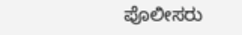ಪೊಲೀಸರು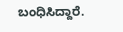ಬಂಧಿಸಿದ್ದಾರೆ.